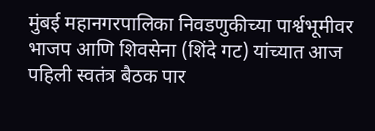मुंबई महानगरपालिका निवडणुकीच्या पार्श्वभूमीवर भाजप आणि शिवसेना (शिंदे गट) यांच्यात आज पहिली स्वतंत्र बैठक पार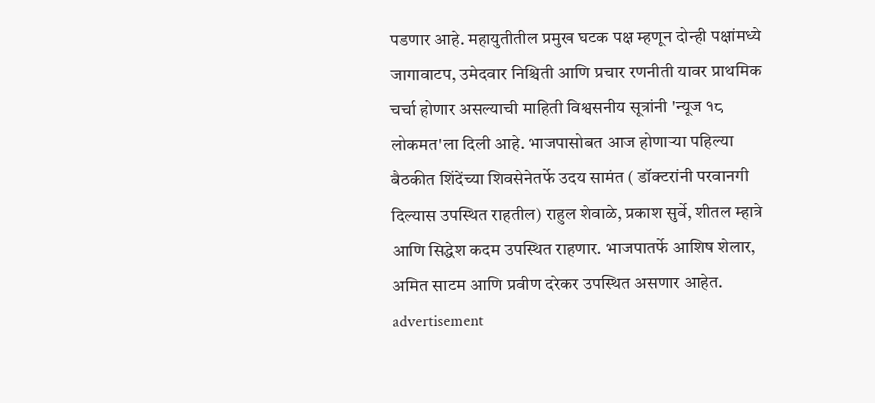पडणार आहे. महायुतीतील प्रमुख घटक पक्ष म्हणून दोन्ही पक्षांमध्ये जागावाटप, उमेदवार निश्चिती आणि प्रचार रणनीती यावर प्राथमिक चर्चा होणार असल्याची माहिती विश्वसनीय सूत्रांनी 'न्यूज १८ लोकमत'ला दिली आहे. भाजपासोबत आज होणाऱ्या पहिल्या बैठकीत शिंदेंच्या शिवसेनेतर्फे उदय सामंत ( डॉक्टरांनी परवानगी दिल्यास उपस्थित राहतील) राहुल शेवाळे, प्रकाश सुर्वे, शीतल म्हात्रे आणि सिद्धेश कदम उपस्थित राहणार. भाजपातर्फे आशिष शेलार, अमित साटम आणि प्रवीण दरेकर उपस्थित असणार आहेत.
advertisement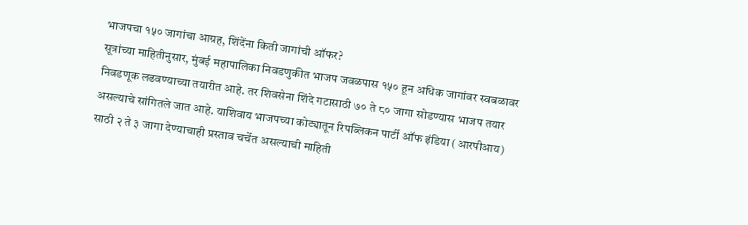भाजपचा १५० जागांचा आग्रह, शिंदेंना किती जागांची ऑफर?
सूत्रांच्या माहितीनुसार, मुंबई महापालिका निवडणुकीत भाजप जवळपास १५० हून अधिक जागांवर स्वबळावर निवडणूक लढवण्याच्या तयारीत आहे. तर शिवसेना शिंदे गटासाठी ७० ते ८० जागा सोडण्यास भाजप तयार असल्याचे सांगितले जात आहे. याशिवाय भाजपच्या कोट्यातून रिपब्लिकन पार्टी ऑफ इंडिया (आरपीआय) साठी २ ते ३ जागा देण्याचाही प्रस्ताव चर्चेत असल्याची माहिती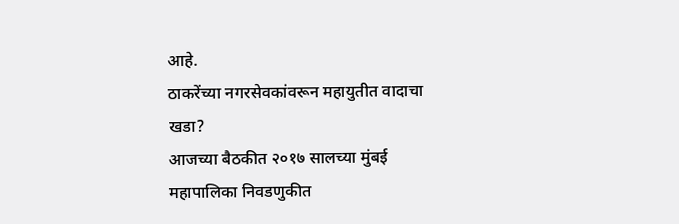आहे.
ठाकरेंच्या नगरसेवकांवरून महायुतीत वादाचा खडा?
आजच्या बैठकीत २०१७ सालच्या मुंबई महापालिका निवडणुकीत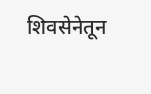शिवसेनेतून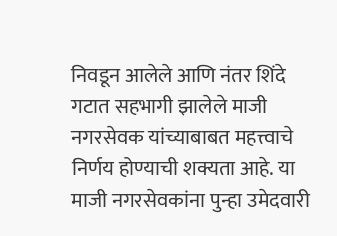निवडून आलेले आणि नंतर शिंदे गटात सहभागी झालेले माजी नगरसेवक यांच्याबाबत महत्त्वाचे निर्णय होण्याची शक्यता आहे. या माजी नगरसेवकांना पुन्हा उमेदवारी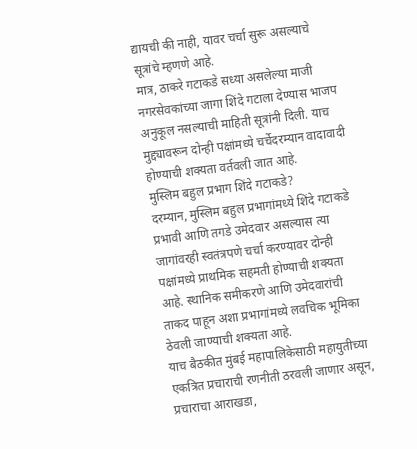द्यायची की नाही, यावर चर्चा सुरू असल्याचे सूत्रांचे म्हणणे आहे.
मात्र, ठाकरे गटाकडे सध्या असलेल्या माजी नगरसेवकांच्या जागा शिंदे गटाला देण्यास भाजप अनुकूल नसल्याची माहिती सूत्रांनी दिली. याच मुद्द्यावरून दोन्ही पक्षांमध्ये चर्चेदरम्यान वादावादी होण्याची शक्यता वर्तवली जात आहे.
मुस्लिम बहुल प्रभाग शिंदे गटाकडे?
दरम्यान, मुस्लिम बहुल प्रभागांमध्ये शिंदे गटाकडे प्रभावी आणि तगडे उमेदवार असल्यास त्या जागांवरही स्वतंत्रपणे चर्चा करण्यावर दोन्ही पक्षांमध्ये प्राथमिक सहमती होण्याची शक्यता आहे. स्थानिक समीकरणे आणि उमेदवारांची ताकद पाहून अशा प्रभागांमध्ये लवचिक भूमिका ठेवली जाण्याची शक्यता आहे.
याच बैठकीत मुंबई महापालिकेसाठी महायुतीच्या एकत्रित प्रचाराची रणनीती ठरवली जाणार असून, प्रचाराचा आराखडा,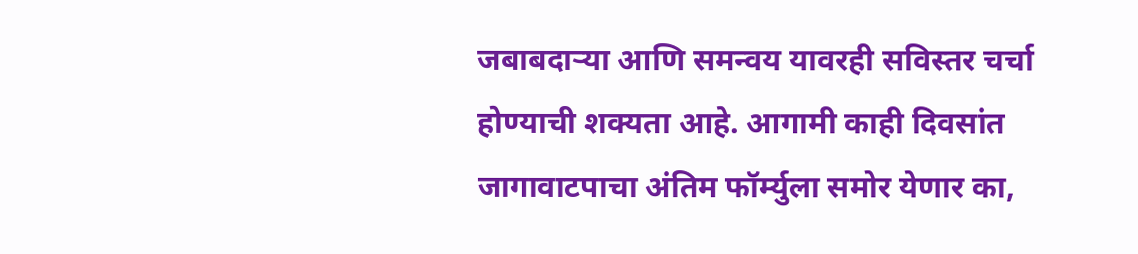जबाबदाऱ्या आणि समन्वय यावरही सविस्तर चर्चा होण्याची शक्यता आहे. आगामी काही दिवसांत जागावाटपाचा अंतिम फॉर्म्युला समोर येणार का,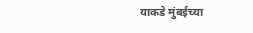याकडे मुंबईच्या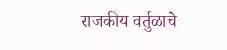राजकीय वर्तुळाचे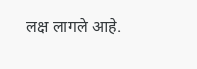लक्ष लागले आहे.